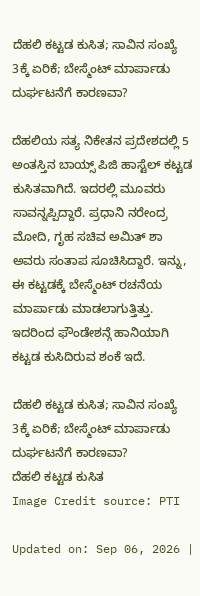ದೆಹಲಿ ಕಟ್ಟಡ ಕುಸಿತ; ಸಾವಿನ ಸಂಖ್ಯೆ 3ಕ್ಕೆ ಏರಿಕೆ; ಬೇಸ್ಮೆಂಟ್ ಮಾರ್ಪಾಡು ದುರ್ಘಟನೆಗೆ ಕಾರಣವಾ?

ದೆಹಲಿಯ ಸತ್ಯ ನಿಕೇತನ ಪ್ರದೇಶದಲ್ಲಿ 5 ಅಂತಸ್ತಿನ ಬಾಯ್ಸ್ ಪಿಜಿ ಹಾಸ್ಟೆಲ್ ಕಟ್ಟಡ ಕುಸಿತವಾಗಿದೆ. ಇದರಲ್ಲಿ ಮೂವರು ಸಾವನ್ನಪ್ಪಿದ್ದಾರೆ. ಪ್ರಧಾನಿ ನರೇಂದ್ರ ಮೋದಿ, ಗೃಹ ಸಚಿವ ಅಮಿತ್ ಶಾ ಅವರು ಸಂತಾಪ ಸೂಚಿಸಿದ್ದಾರೆ. ಇನ್ನು, ಈ ಕಟ್ಟಡಕ್ಕೆ ಬೇಸ್ಮೆಂಟ್ ರಚನೆಯ ಮಾರ್ಪಾಡು ಮಾಡಲಾಗುತ್ತಿತ್ತು. ಇದರಿಂದ ಫೌಂಡೇಶನ್ಗೆ ಹಾನಿಯಾಗಿ ಕಟ್ಟಡ ಕುಸಿದಿರುವ ಶಂಕೆ ಇದೆ.

ದೆಹಲಿ ಕಟ್ಟಡ ಕುಸಿತ; ಸಾವಿನ ಸಂಖ್ಯೆ 3ಕ್ಕೆ ಏರಿಕೆ; ಬೇಸ್ಮೆಂಟ್ ಮಾರ್ಪಾಡು ದುರ್ಘಟನೆಗೆ ಕಾರಣವಾ?
ದೆಹಲಿ ಕಟ್ಟಡ ಕುಸಿತ
Image Credit source: PTI

Updated on: Sep 06, 2026 |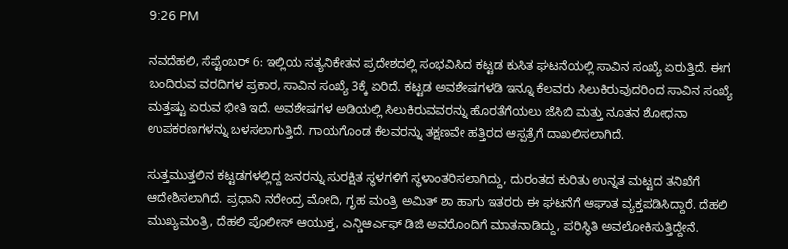9:26 PM

ನವದೆಹಲಿ, ಸೆಪ್ಟೆಂಬರ್ 6: ಇಲ್ಲಿಯ ಸತ್ಯನಿಕೇತನ ಪ್ರದೇಶದಲ್ಲಿ ಸಂಭವಿಸಿದ ಕಟ್ಟಡ ಕುಸಿತ ಘಟನೆಯಲ್ಲಿ ಸಾವಿನ ಸಂಖ್ಯೆ ಏರುತ್ತಿದೆ. ಈಗ ಬಂದಿರುವ ವರದಿಗಳ ಪ್ರಕಾರ, ಸಾವಿನ ಸಂಖ್ಯೆ 3ಕ್ಕೆ ಏರಿದೆ. ಕಟ್ಟಡ ಅವಶೇಷಗಳಡಿ ಇನ್ನೂ ಕೆಲವರು ಸಿಲುಕಿರುವುದರಿಂದ ಸಾವಿನ ಸಂಖ್ಯೆ ಮತ್ತಷ್ಟು ಏರುವ ಭೀತಿ ಇದೆ. ಅವಶೇಷಗಳ ಅಡಿಯಲ್ಲಿ ಸಿಲುಕಿರುವವರನ್ನು ಹೊರತೆಗೆಯಲು ಜೆಸಿಬಿ ಮತ್ತು ನೂತನ ಶೋಧನಾ ಉಪಕರಣಗಳನ್ನು ಬಳಸಲಾಗುತ್ತಿದೆ. ಗಾಯಗೊಂಡ ಕೆಲವರನ್ನು ತಕ್ಷಣವೇ ಹತ್ತಿರದ ಆಸ್ಪತ್ರೆಗೆ ದಾಖಲಿಸಲಾಗಿದೆ.

ಸುತ್ತಮುತ್ತಲಿನ ಕಟ್ಟಡಗಳಲ್ಲಿದ್ದ ಜನರನ್ನು ಸುರಕ್ಷಿತ ಸ್ಥಳಗಳಿಗೆ ಸ್ಥಳಾಂತರಿಸಲಾಗಿದ್ದು, ದುರಂತದ ಕುರಿತು ಉನ್ನತ ಮಟ್ಟದ ತನಿಖೆಗೆ ಆದೇಶಿಸಲಾಗಿದೆ. ಪ್ರಧಾನಿ ನರೇಂದ್ರ ಮೋದಿ, ಗೃಹ ಮಂತ್ರಿ ಅಮಿತ್ ಶಾ ಹಾಗು ಇತರರು ಈ ಘಟನೆಗೆ ಆಘಾತ ವ್ಯಕ್ತಪಡಿಸಿದ್ದಾರೆ. ದೆಹಲಿ ಮುಖ್ಯಮಂತ್ರಿ, ದೆಹಲಿ ಪೊಲೀಸ್ ಆಯುಕ್ತ, ಎನ್ಡಿಆರ್ಎಫ್ ಡಿಜಿ ಅವರೊಂದಿಗೆ ಮಾತನಾಡಿದ್ದು, ಪರಿಸ್ಥಿತಿ ಅವಲೋಕಿಸುತ್ತಿದ್ದೇನೆ.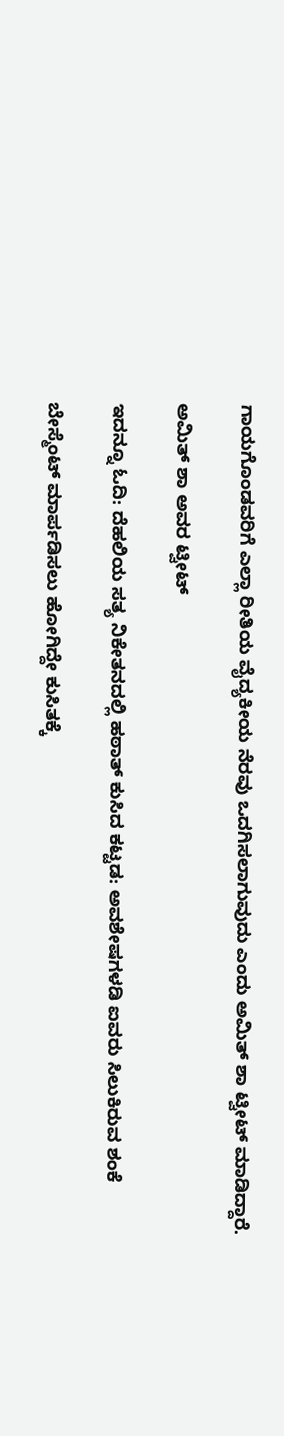ಗಾಯಗೊಂಡವರಿಗೆ ಎಲ್ಲಾ ರೀತಿಯ ವೈದ್ಯಕೀಯ ನೆರವು ಒದಗಿಸಲಾಗುವುದು ಎಂದು ಅಮಿತ್ ಶಾ ಟ್ವೀಟ್ ಮಾಡಿದ್ದಾರೆ.

ಅಮಿತ್ ಶಾ ಅವರ ಟ್ವೀಟ್

ಇದನ್ನೂ ಓದಿ: ದೆಹಲಿಯ ಸತ್ಯ ನಿಕೇತನದಲ್ಲಿ ಹಠಾತ್ ಕುಸಿದ ಕಟ್ಟಡ: ಅವಶೇಷಗಳಡಿ ಐವರು ಸಿಲುಕಿರುವ ಶಂಕೆ

ಬೇಸ್ಮೆಂಟ್ ಮಾರ್ಪಡಿಸಲು ಹೋಗಿದ್ದೇ ಕುಸಿತಕ್ಕೆ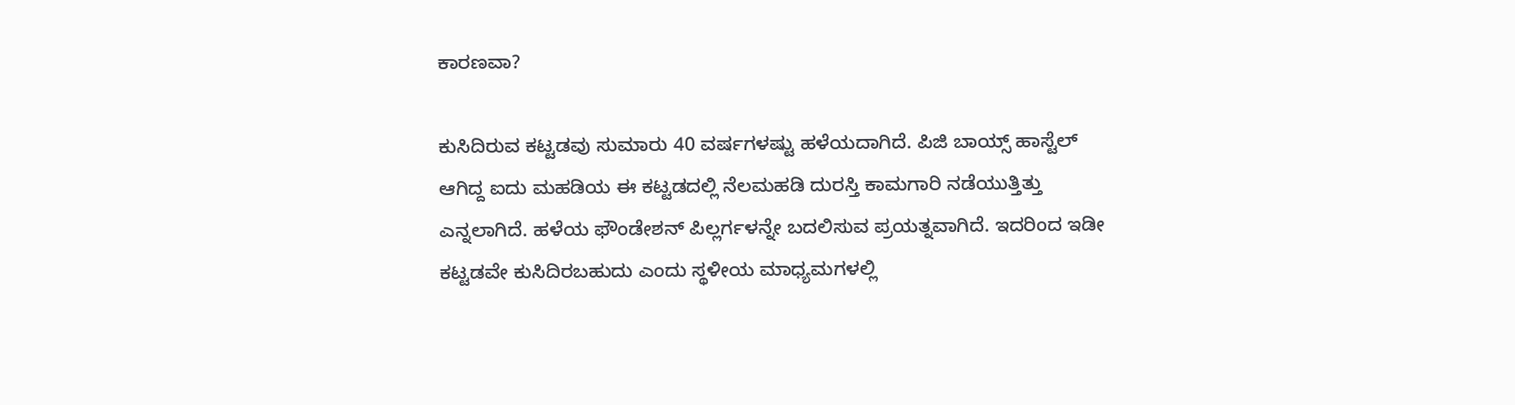ಕಾರಣವಾ?

ಕುಸಿದಿರುವ ಕಟ್ಟಡವು ಸುಮಾರು 40 ವರ್ಷಗಳಷ್ಟು ಹಳೆಯದಾಗಿದೆ. ಪಿಜಿ ಬಾಯ್ಸ್ ಹಾಸ್ಟೆಲ್ ಆಗಿದ್ದ ಐದು ಮಹಡಿಯ ಈ ಕಟ್ಟಡದಲ್ಲಿ ನೆಲಮಹಡಿ ದುರಸ್ತಿ ಕಾಮಗಾರಿ ನಡೆಯುತ್ತಿತ್ತು ಎನ್ನಲಾಗಿದೆ. ಹಳೆಯ ಫೌಂಡೇಶನ್ ಪಿಲ್ಲರ್ಗಳನ್ನೇ ಬದಲಿಸುವ ಪ್ರಯತ್ನವಾಗಿದೆ. ಇದರಿಂದ ಇಡೀ ಕಟ್ಟಡವೇ ಕುಸಿದಿರಬಹುದು ಎಂದು ಸ್ಥಳೀಯ ಮಾಧ್ಯಮಗಳಲ್ಲಿ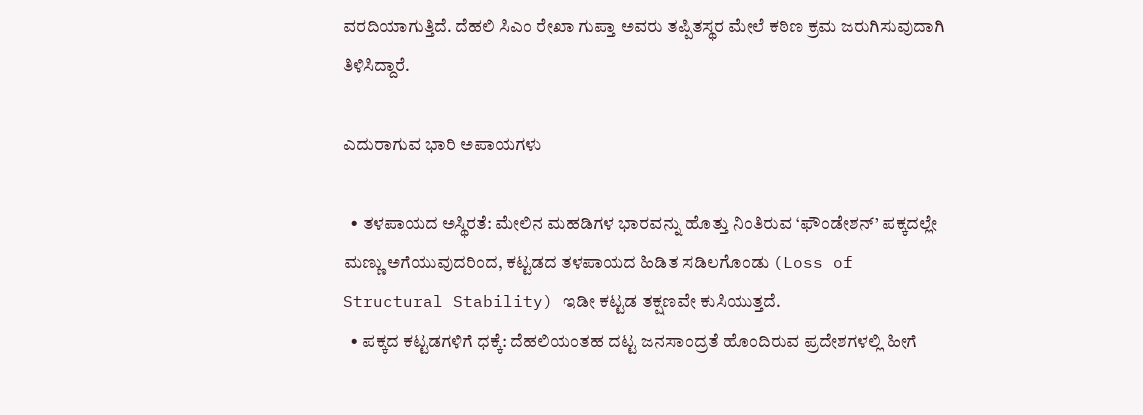ವರದಿಯಾಗುತ್ತಿದೆ. ದೆಹಲಿ ಸಿಎಂ ರೇಖಾ ಗುಪ್ತಾ ಅವರು ತಪ್ಪಿತಸ್ಥರ ಮೇಲೆ ಕಠಿಣ ಕ್ರಮ ಜರುಗಿಸುವುದಾಗಿ ತಿಳಿಸಿದ್ದಾರೆ.

ಎದುರಾಗುವ ಭಾರಿ ಅಪಾಯಗಳು

  • ತಳಪಾಯದ ಅಸ್ಥಿರತೆ: ಮೇಲಿನ ಮಹಡಿಗಳ ಭಾರವನ್ನು ಹೊತ್ತು ನಿಂತಿರುವ ‘ಫೌಂಡೇಶನ್’ ಪಕ್ಕದಲ್ಲೇ ಮಣ್ಣು ಅಗೆಯುವುದರಿಂದ, ಕಟ್ಟಡದ ತಳಪಾಯದ ಹಿಡಿತ ಸಡಿಲಗೊಂಡು (Loss of Structural Stability) ಇಡೀ ಕಟ್ಟಡ ತಕ್ಷಣವೇ ಕುಸಿಯುತ್ತದೆ.
  • ಪಕ್ಕದ ಕಟ್ಟಡಗಳಿಗೆ ಧಕ್ಕೆ: ದೆಹಲಿಯಂತಹ ದಟ್ಟ ಜನಸಾಂದ್ರತೆ ಹೊಂದಿರುವ ಪ್ರದೇಶಗಳಲ್ಲಿ ಹೀಗೆ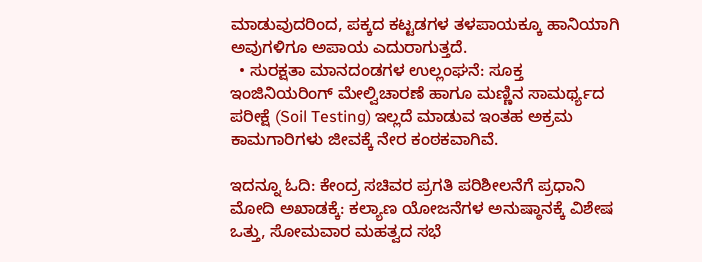ಮಾಡುವುದರಿಂದ, ಪಕ್ಕದ ಕಟ್ಟಡಗಳ ತಳಪಾಯಕ್ಕೂ ಹಾನಿಯಾಗಿ ಅವುಗಳಿಗೂ ಅಪಾಯ ಎದುರಾಗುತ್ತದೆ.
  • ಸುರಕ್ಷತಾ ಮಾನದಂಡಗಳ ಉಲ್ಲಂಘನೆ: ಸೂಕ್ತ ಇಂಜಿನಿಯರಿಂಗ್ ಮೇಲ್ವಿಚಾರಣೆ ಹಾಗೂ ಮಣ್ಣಿನ ಸಾಮರ್ಥ್ಯದ ಪರೀಕ್ಷೆ (Soil Testing) ಇಲ್ಲದೆ ಮಾಡುವ ಇಂತಹ ಅಕ್ರಮ ಕಾಮಗಾರಿಗಳು ಜೀವಕ್ಕೆ ನೇರ ಕಂಠಕವಾಗಿವೆ.

ಇದನ್ನೂ ಓದಿ: ಕೇಂದ್ರ ಸಚಿವರ ಪ್ರಗತಿ ಪರಿಶೀಲನೆಗೆ ಪ್ರಧಾನಿ ಮೋದಿ ಅಖಾಡಕ್ಕೆ: ಕಲ್ಯಾಣ ಯೋಜನೆಗಳ ಅನುಷ್ಠಾನಕ್ಕೆ ವಿಶೇಷ ಒತ್ತು, ಸೋಮವಾರ ಮಹತ್ವದ ಸಭೆ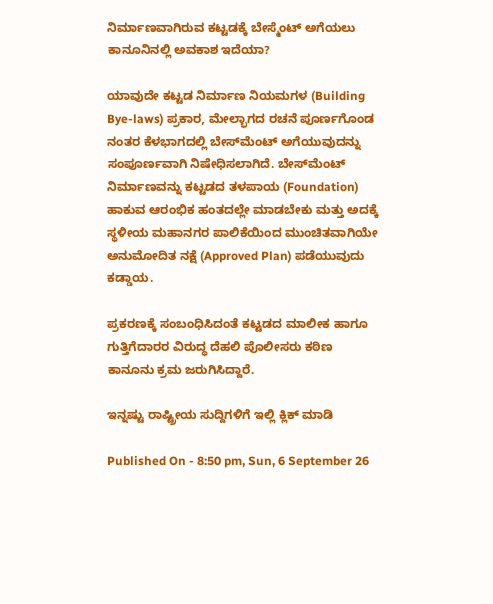ನಿರ್ಮಾಣವಾಗಿರುವ ಕಟ್ಟಡಕ್ಕೆ ಬೇಸ್ಮೆಂಟ್ ಅಗೆಯಲು ಕಾನೂನಿನಲ್ಲಿ ಅವಕಾಶ ಇದೆಯಾ?

ಯಾವುದೇ ಕಟ್ಟಡ ನಿರ್ಮಾಣ ನಿಯಮಗಳ (Building Bye-laws) ಪ್ರಕಾರ, ಮೇಲ್ಭಾಗದ ರಚನೆ ಪೂರ್ಣಗೊಂಡ ನಂತರ ಕೆಳಭಾಗದಲ್ಲಿ ಬೇಸ್‌ಮೆಂಟ್ ಅಗೆಯುವುದನ್ನು ಸಂಪೂರ್ಣವಾಗಿ ನಿಷೇಧಿಸಲಾಗಿದೆ. ಬೇಸ್‌ಮೆಂಟ್ ನಿರ್ಮಾಣವನ್ನು ಕಟ್ಟಡದ ತಳಪಾಯ (Foundation) ಹಾಕುವ ಆರಂಭಿಕ ಹಂತದಲ್ಲೇ ಮಾಡಬೇಕು ಮತ್ತು ಅದಕ್ಕೆ ಸ್ಥಳೀಯ ಮಹಾನಗರ ಪಾಲಿಕೆಯಿಂದ ಮುಂಚಿತವಾಗಿಯೇ ಅನುಮೋದಿತ ನಕ್ಷೆ (Approved Plan) ಪಡೆಯುವುದು ಕಡ್ಡಾಯ.

ಪ್ರಕರಣಕ್ಕೆ ಸಂಬಂಧಿಸಿದಂತೆ ಕಟ್ಟಡದ ಮಾಲೀಕ ಹಾಗೂ ಗುತ್ತಿಗೆದಾರರ ವಿರುದ್ಧ ದೆಹಲಿ ಪೊಲೀಸರು ಕಠಿಣ ಕಾನೂನು ಕ್ರಮ ಜರುಗಿಸಿದ್ದಾರೆ.

ಇನ್ನಷ್ಟು ರಾಷ್ಟ್ರೀಯ ಸುದ್ದಿಗಳಿಗೆ ಇಲ್ಲಿ ಕ್ಲಿಕ್ ಮಾಡಿ

Published On - 8:50 pm, Sun, 6 September 26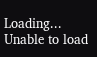Loading...
Unable to load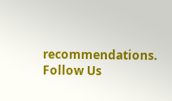recommendations.
Follow Us